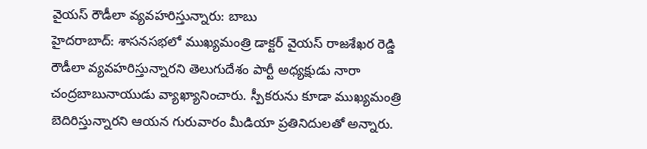వైయస్ రౌడీలా వ్యవహరిస్తున్నారు: బాబు
హైదరాబాద్: శాసనసభలో ముఖ్యమంత్రి డాక్టర్ వైయస్ రాజశేఖర రెడ్డి రౌడీలా వ్యవహరిస్తున్నారని తెలుగుదేశం పార్టీ అధ్యక్షుడు నారా చంద్రబాబునాయుడు వ్యాఖ్యానించారు. స్పీకరును కూడా ముఖ్యమంత్రి బెదిరిస్తున్నారని ఆయన గురువారం మీడియా ప్రతినిదులతో అన్నారు.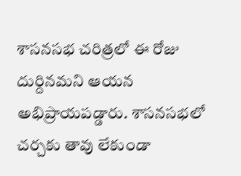శాసనసభ చరిత్రలో ఈ రోజు దుర్దినమని ఆయన అభిప్రాయపడ్డారు. శాసనసభలో చర్చకు తావు లేకుండా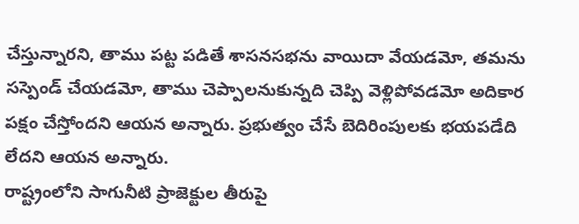చేస్తున్నారని, తాము పట్ట పడితే శాసనసభను వాయిదా వేయడమో, తమను సస్పెండ్ చేయడమో, తాము చెప్పాలనుకున్నది చెప్పి వెళ్లిపోవడమో అదికార పక్షం చేస్తోందని ఆయన అన్నారు. ప్రభుత్వం చేసే బెదిరింపులకు భయపడేది లేదని ఆయన అన్నారు.
రాష్ట్రంలోని సాగునీటి ప్రాజెక్టుల తీరుపై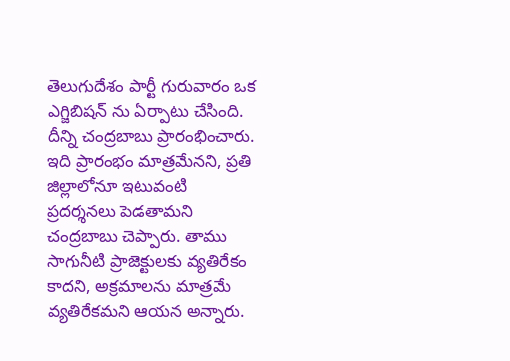తెలుగుదేశం పార్టీ గురువారం ఒక ఎగ్జిబిషన్ ను ఏర్పాటు చేసింది. దీన్ని చంద్రబాబు ప్రారంభించారు. ఇది ప్రారంభం మాత్రమేనని, ప్రతి జిల్లాలోనూ ఇటువంటి ప్రదర్శనలు పెడతామని చంద్రబాబు చెప్పారు. తాము సాగునీటి ప్రాజెక్టులకు వ్యతిరేకం కాదని, అక్రమాలను మాత్రమే వ్యతిరేకమని ఆయన అన్నారు.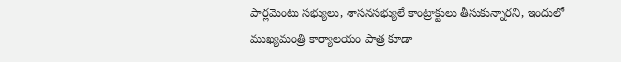పార్లమెంటు సభ్యులు, శాసనసభ్యులే కాంట్రాక్టులు తీసుకున్నారని, ఇందులో ముఖ్యమంత్రి కార్యాలయం పాత్ర కూడా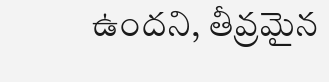ఉందని, తీవ్రమైన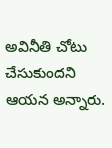అవినీతి చోటు చేసుకుందని ఆయన అన్నారు.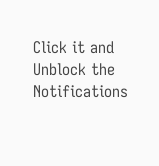Click it and Unblock the Notifications